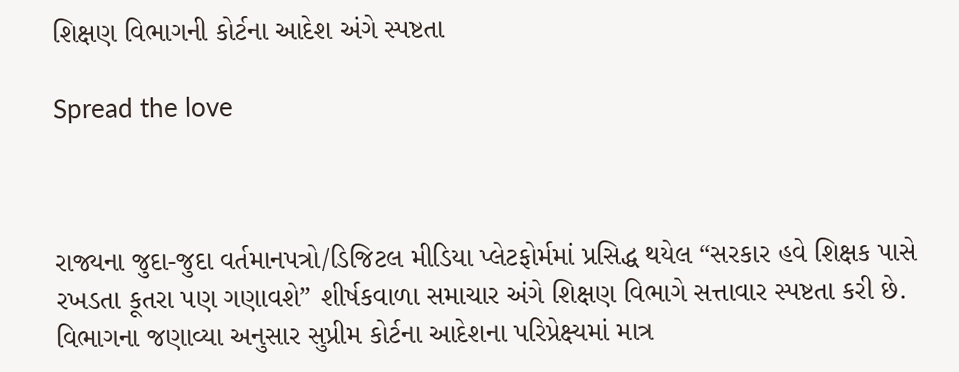શિક્ષણ વિભાગની કોર્ટના આદેશ અંગે સ્પષ્ટતા

Spread the love



રાજ્યના જુદા-જુદા વર્તમાનપત્રો/ડિજિટલ મીડિયા પ્લેટફોર્મમાં પ્રસિદ્ધ થયેલ “સરકાર હવે શિક્ષક પાસે રખડતા કૂતરા પણ ગણાવશે” શીર્ષકવાળા સમાચાર અંગે શિક્ષણ વિભાગે સત્તાવાર સ્પષ્ટતા કરી છે. વિભાગના જણાવ્યા અનુસાર સુપ્રીમ કોર્ટના આદેશના પરિપ્રેક્ષ્યમાં માત્ર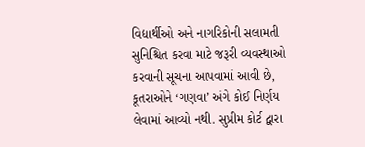વિદ્યાર્થીઓ અને નાગરિકોની સલામતી સુનિશ્ચિત કરવા માટે જરૂરી વ્યવસ્થાઓ કરવાની સૂચના આપવામાં આવી છે, કૂતરાઓને ‘ગણવા’ અંગે કોઈ નિર્ણય લેવામાં આવ્યો નથી. સુપ્રીમ કોર્ટ દ્વારા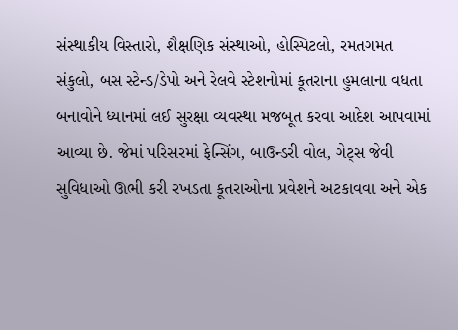સંસ્થાકીય વિસ્તારો, શૈક્ષણિક સંસ્થાઓ, હોસ્પિટલો, રમતગમત સંકુલો, બસ સ્ટેન્ડ/ડેપો અને રેલવે સ્ટેશનોમાં કૂતરાના હુમલાના વધતા બનાવોને ધ્યાનમાં લઈ સુરક્ષા વ્યવસ્થા મજબૂત કરવા આદેશ આપવામાં આવ્યા છે. જેમાં પરિસરમાં ફેન્સિંગ, બાઉન્ડરી વોલ, ગેટ્સ જેવી સુવિધાઓ ઊભી કરી રખડતા કૂતરાઓના પ્રવેશને અટકાવવા અને એક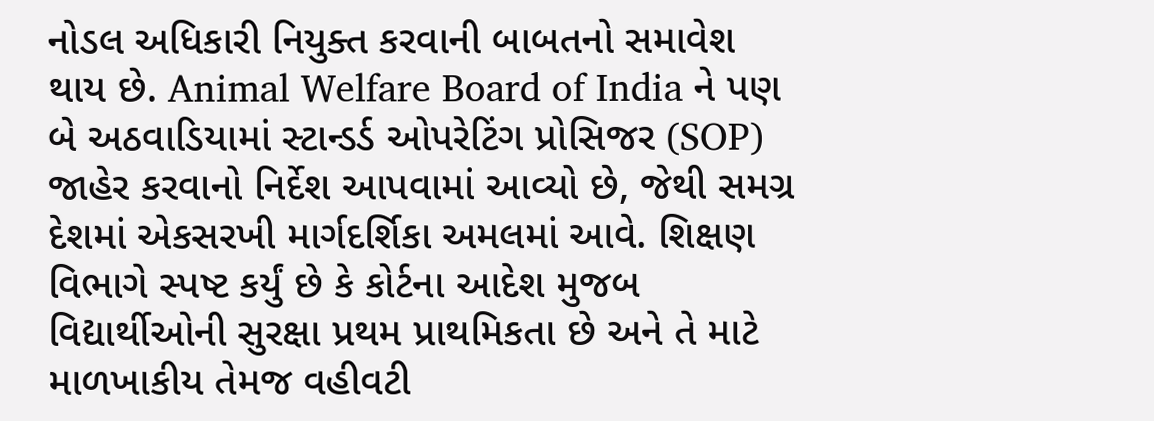નોડલ અધિકારી નિયુક્ત કરવાની બાબતનો સમાવેશ થાય છે. Animal Welfare Board of India ને પણ બે અઠવાડિયામાં સ્ટાન્ડર્ડ ઓપરેટિંગ પ્રોસિજર (SOP) જાહેર કરવાનો નિર્દેશ આપવામાં આવ્યો છે, જેથી સમગ્ર દેશમાં એકસરખી માર્ગદર્શિકા અમલમાં આવે. શિક્ષણ વિભાગે સ્પષ્ટ કર્યું છે કે કોર્ટના આદેશ મુજબ વિદ્યાર્થીઓની સુરક્ષા પ્રથમ પ્રાથમિકતા છે અને તે માટે માળખાકીય તેમજ વહીવટી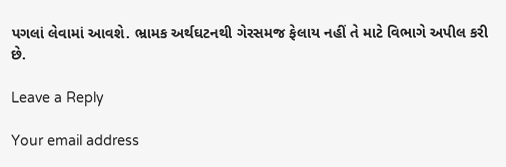પગલાં લેવામાં આવશે. ભ્રામક અર્થઘટનથી ગેરસમજ ફેલાય નહીં તે માટે વિભાગે અપીલ કરી છે.

Leave a Reply

Your email address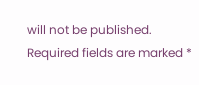will not be published. Required fields are marked *